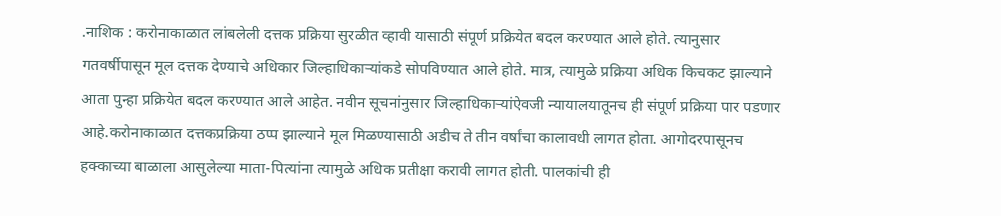.नाशिक : करोनाकाळात लांबलेली दत्तक प्रक्रिया सुरळीत व्हावी यासाठी संपूर्ण प्रक्रियेत बदल करण्यात आले होते. त्यानुसार गतवर्षीपासून मूल दत्तक देण्याचे अधिकार जिल्हाधिकाऱ्यांकडे सोपविण्यात आले होते. मात्र, त्यामुळे प्रक्रिया अधिक किचकट झाल्याने आता पुन्हा प्रक्रियेत बदल करण्यात आले आहेत. नवीन सूचनांनुसार जिल्हाधिकाऱ्यांऐवजी न्यायालयातूनच ही संपूर्ण प्रक्रिया पार पडणार आहे.करोनाकाळात दत्तकप्रक्रिया ठप्प झाल्याने मूल मिळण्यासाठी अडीच ते तीन वर्षांचा कालावधी लागत होता. आगोदरपासूनच हक्काच्या बाळाला आसुलेल्या माता-पित्यांना त्यामुळे अधिक प्रतीक्षा करावी लागत होती. पालकांची ही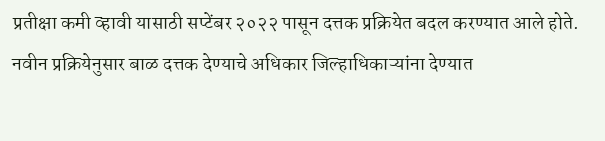प्रतीक्षा कमी व्हावी यासाठी सप्टेंबर २०२२ पासून दत्तक प्रक्रियेत बदल करण्यात आले होते. नवीन प्रक्रियेनुसार बाळ दत्तक देण्याचे अधिकार जिल्हाधिकाऱ्यांना देण्यात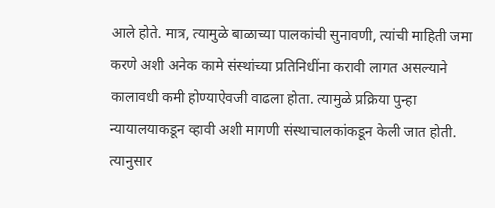आले होते. मात्र, त्यामुळे बाळाच्या पालकांची सुनावणी, त्यांची माहिती जमा करणे अशी अनेक कामे संस्थांच्या प्रतिनिधींना करावी लागत असल्याने कालावधी कमी होण्याऐवजी वाढला होता. त्यामुळे प्रक्रिया पुन्हा न्यायालयाकडून व्हावी अशी मागणी संस्थाचालकांकडून केली जात होती. त्यानुसार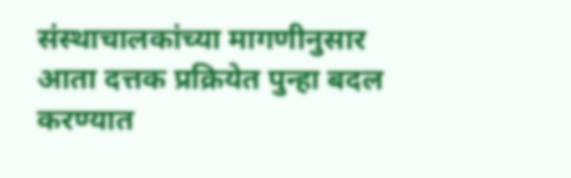संस्थाचालकांच्या मागणीनुसार आता दत्तक प्रक्रियेत पुन्हा बदल करण्यात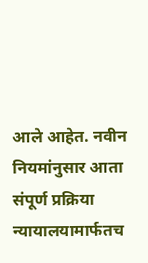आले आहेत. नवीन नियमांनुसार आता संपूर्ण प्रक्रिया न्यायालयामार्फतच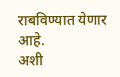राबविण्यात येणार आहे.
अशी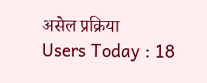असेल प्रक्रिया
Users Today : 18